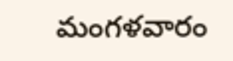మంగళవారం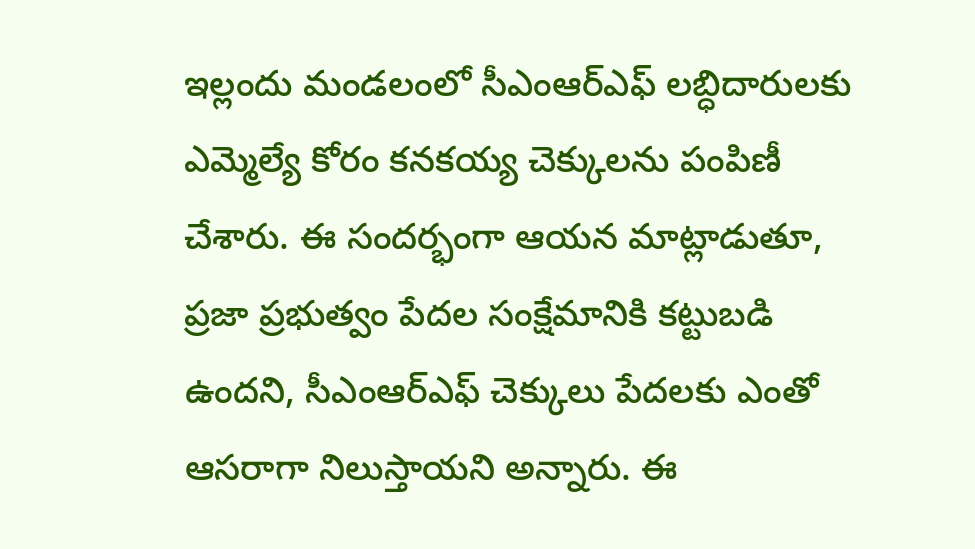ఇల్లందు మండలంలో సీఎంఆర్ఎఫ్ లబ్ధిదారులకు ఎమ్మెల్యే కోరం కనకయ్య చెక్కులను పంపిణీ చేశారు. ఈ సందర్భంగా ఆయన మాట్లాడుతూ, ప్రజా ప్రభుత్వం పేదల సంక్షేమానికి కట్టుబడి ఉందని, సీఎంఆర్ఎఫ్ చెక్కులు పేదలకు ఎంతో ఆసరాగా నిలుస్తాయని అన్నారు. ఈ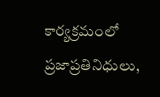కార్యక్రమంలో ప్రజాప్రతినిధులు,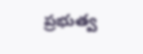ప్రభుత్వ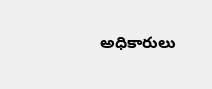అధికారులు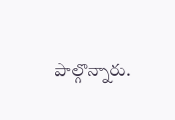పాల్గొన్నారు.